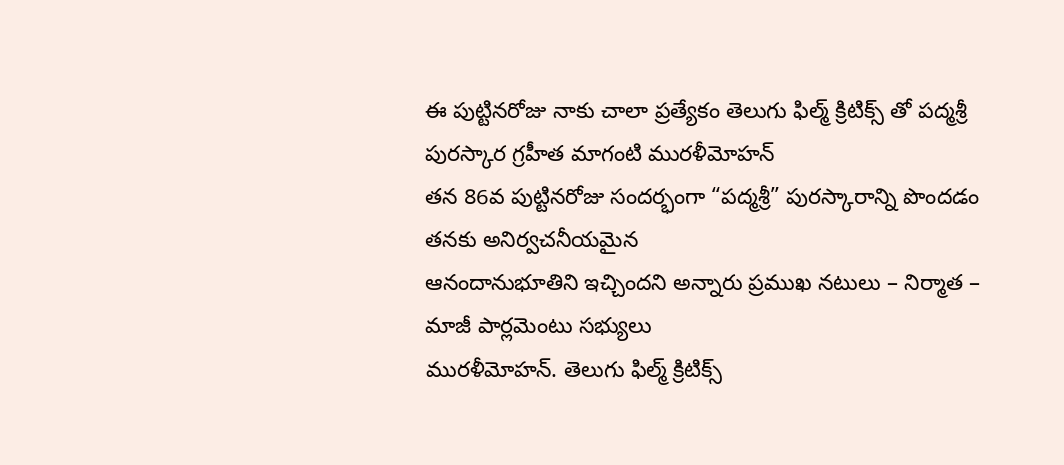ఈ పుట్టినరోజు నాకు చాలా ప్రత్యేకం తెలుగు ఫిల్మ్ క్రిటిక్స్ తో పద్మశ్రీ పురస్కార గ్రహీత మాగంటి మురళీమోహన్
తన 86వ పుట్టినరోజు సందర్భంగా “పద్మశ్రీ” పురస్కారాన్ని పొందడం తనకు అనిర్వచనీయమైన
ఆనందానుభూతిని ఇచ్చిందని అన్నారు ప్రముఖ నటులు – నిర్మాత – మాజీ పార్లమెంటు సభ్యులు
మురళీమోహన్. తెలుగు ఫిల్మ్ క్రిటిక్స్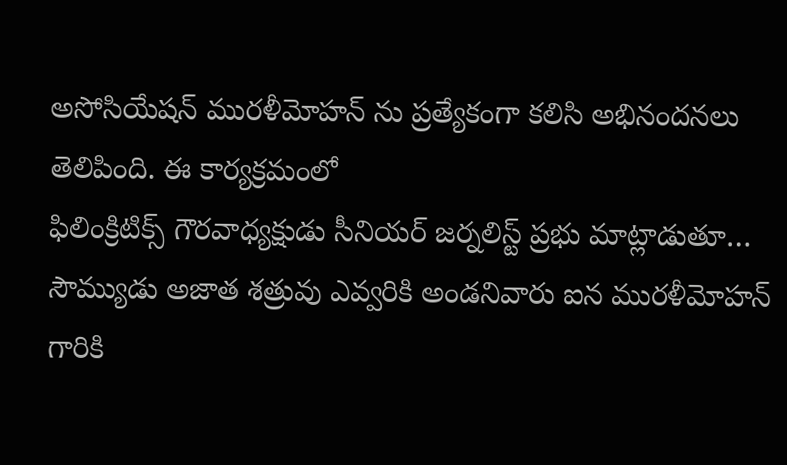అసోసియేషన్ మురళీమోహన్ ను ప్రత్యేకంగా కలిసి అభినందనలు
తెలిపింది. ఈ కార్యక్రమంలో
ఫిలింక్రిటిక్స్ గౌరవాధ్యక్షుడు సీనియర్ జర్నలిస్ట్ ప్రభు మాట్లాడుతూ… సౌమ్యుడు అజాత శత్రువు ఎవ్వరికి అండనివారు ఐన మురళీమోహన్ గారికి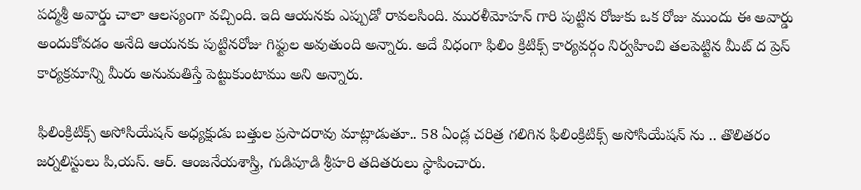పద్మశ్రీ అవార్డు చాలా ఆలస్యంగా వచ్చింది. ఇది ఆయనకు ఎప్పుడో రావలసింది. మురళీమోహన్ గారి పుట్టిన రోజుకు ఒక రోజు ముందు ఈ అవార్డు అందుకోవడం అనేది ఆయనకు పుట్టినరోజు గిఫ్టుల అవుతుంది అన్నారు. అదే విధంగా ఫిలిం క్రిటిక్స్ కార్యవర్గం నిర్వహించి తలపెట్టిన మీట్ ద ప్రెస్ కార్యక్రమాన్ని మీరు అనుమతిస్తే పెట్టుకుంటాము అని అన్నారు.

ఫిలింక్రిటిక్స్ అసోసియేషన్ అధ్యక్షుడు బత్తుల ప్రసాదరావు మాట్లాడుతూ.. 58 ఏండ్ల చరిత్ర గలిగిన ఫిలింక్రిటిక్స్ అసోసియేషన్ ను .. తొలితరం జర్నలిస్టులు పి,యస్. ఆర్. ఆంజనేయశాస్త్రి, గుడిపూడి శ్రీహరి తదితరులు స్థాపించారు.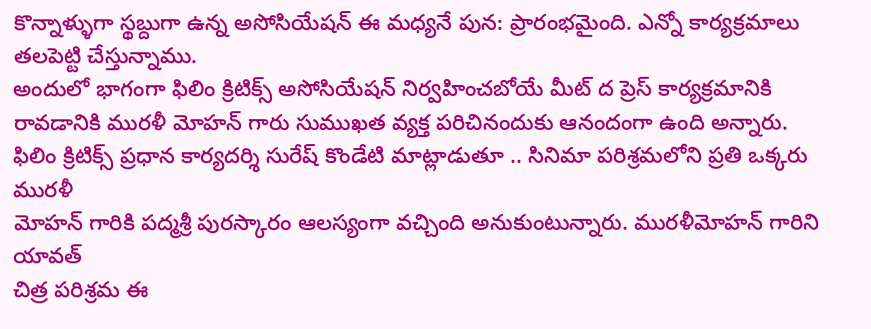కొన్నాళ్ళుగా స్థబ్దుగా ఉన్న అసోసియేషన్ ఈ మధ్యనే పున: ప్రారంభమైంది. ఎన్నో కార్యక్రమాలు తలపెట్టి చేస్తున్నాము.
అందులో భాగంగా ఫిలిం క్రిటిక్స్ అసోసియేషన్ నిర్వహించబోయే మీట్ ద ప్రెస్ కార్యక్రమానికి రావడానికి మురళీ మోహన్ గారు సుముఖత వ్యక్త పరిచినందుకు ఆనందంగా ఉంది అన్నారు.
ఫిలిం క్రిటిక్స్ ప్రధాన కార్యదర్శి సురేష్ కొండేటి మాట్లాడుతూ .. సినిమా పరిశ్రమలోని ప్రతి ఒక్కరు మురళీ
మోహన్ గారికి పద్మశ్రీ పురస్కారం ఆలస్యంగా వచ్చింది అనుకుంటున్నారు. మురళీమోహన్ గారిని యావత్
చిత్ర పరిశ్రమ ఈ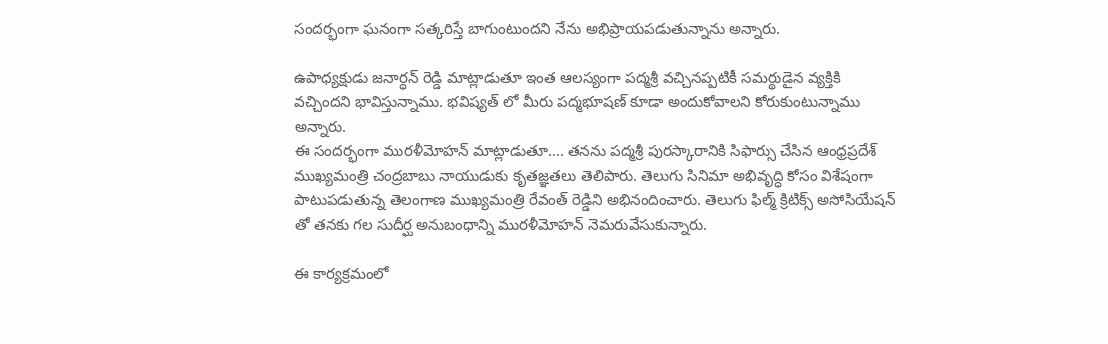సందర్భంగా ఘనంగా సత్కరిస్తే బాగుంటుందని నేను అభిప్రాయపడుతున్నాను అన్నారు.

ఉపాధ్యక్షుడు జనార్ధన్ రెడ్డి మాట్లాడుతూ ఇంత ఆలస్యంగా పద్మశ్రీ వచ్చినప్పటికీ సమర్థుడైన వ్యక్తికి
వచ్చిందని భావిస్తున్నాము. భవిష్యత్ లో మీరు పద్మభూషణ్ కూడా అందుకోవాలని కోరుకుంటున్నాము
అన్నారు.
ఈ సందర్భంగా మురళీమోహన్ మాట్లాడుతూ…. తనను పద్మశ్రీ పురస్కారానికి సిఫార్సు చేసిన ఆంధ్రప్రదేశ్
ముఖ్యమంత్రి చంద్రబాబు నాయుడుకు కృతజ్ఞతలు తెలిపారు. తెలుగు సినిమా అభివృద్ధి కోసం విశేషంగా
పాటుపడుతున్న తెలంగాణ ముఖ్యమంత్రి రేవంత్ రెడ్డిని అభినందించారు. తెలుగు ఫిల్మ్ క్రిటిక్స్ అసోసియేషన్
తో తనకు గల సుదీర్ఘ అనుబంధాన్ని మురళీమోహన్ నెమరువేసుకున్నారు.

ఈ కార్యక్రమంలో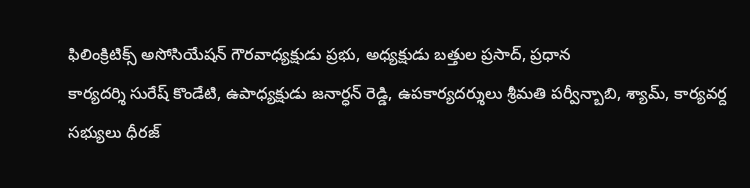ఫిలింక్రిటిక్స్ అసోసియేషన్ గౌరవాధ్యక్షుడు ప్రభు, అధ్యక్షుడు బత్తుల ప్రసాద్, ప్రధాన
కార్యదర్శి సురేష్ కొండేటి, ఉపాధ్యక్షుడు జనార్ధన్ రెడ్డి, ఉపకార్యదర్శులు శ్రీమతి పర్వీన్బాబి, శ్యామ్, కార్యవర్ద
సభ్యులు ధీరజ్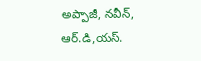అప్పాజీ, నవీన్, ఆర్.డి,యస్.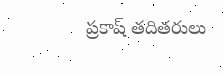ప్రకాష్ తదితరులు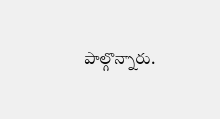పాల్గొన్నారు.